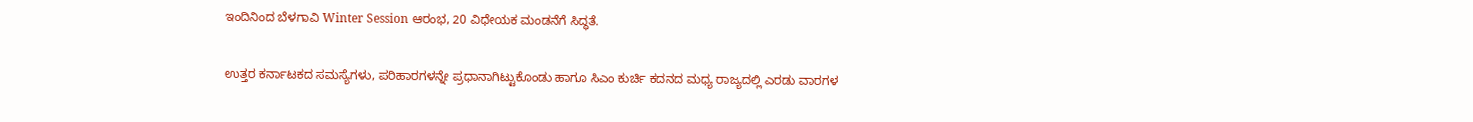ಇಂದಿನಿಂದ ಬೆಳಗಾವಿ Winter Session ಆರಂಭ, 20 ವಿಧೇಯಕ ಮಂಡನೆಗೆ ಸಿದ್ಧತೆ.

ಉತ್ತರ ಕರ್ನಾಟಕದ ಸಮಸ್ಯೆಗಳು, ಪರಿಹಾರಗಳನ್ನೇ ಪ್ರಧಾನಾಗಿಟ್ಟುಕೊಂಡು ಹಾಗೂ ಸಿಎಂ ಕುರ್ಚಿ ಕದನದ ಮಧ್ಯ ರಾಜ್ಯದಲ್ಲಿ ಎರಡು ವಾರಗಳ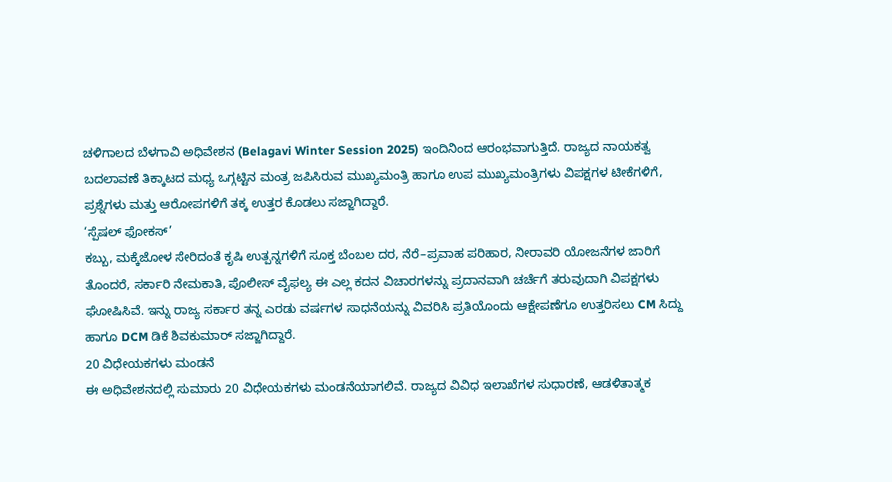ಚಳಿಗಾಲದ ಬೆಳಗಾವಿ ಅಧಿವೇಶನ (Belagavi Winter Session 2025) ಇಂದಿನಿಂದ ಆರಂಭವಾಗುತ್ತಿದೆ. ರಾಜ್ಯದ ನಾಯಕತ್ವ ಬದಲಾವಣೆ ತಿಕ್ಕಾಟದ ಮಧ್ಯ ಒಗ್ಗಟ್ಟಿನ ಮಂತ್ರ ಜಪಿಸಿರುವ ಮುಖ್ಯಮಂತ್ರಿ ಹಾಗೂ ಉಪ ಮುಖ್ಯಮಂತ್ರಿಗಳು ವಿಪಕ್ಷಗಳ ಟೀಕೆಗಳಿಗೆ, ಪ್ರಶ್ನೆಗಳು ಮತ್ತು ಆರೋಪಗಳಿಗೆ ತಕ್ಕ ಉತ್ತರ ಕೊಡಲು ಸಜ್ಜಾಗಿದ್ದಾರೆ.
‘ಸ್ಪೆಷಲ್ ಫೋಕಸ್’
ಕಬ್ಬು, ಮಕ್ಕೆಜೋಳ ಸೇರಿದಂತೆ ಕೃಷಿ ಉತ್ಪನ್ನಗಳಿಗೆ ಸೂಕ್ತ ಬೆಂಬಲ ದರ, ನೆರೆ–ಪ್ರವಾಹ ಪರಿಹಾರ, ನೀರಾವರಿ ಯೋಜನೆಗಳ ಜಾರಿಗೆ ತೊಂದರೆ, ಸರ್ಕಾರಿ ನೇಮಕಾತಿ, ಪೊಲೀಸ್ ವೈಫಲ್ಯ ಈ ಎಲ್ಲ ಕದನ ವಿಚಾರಗಳನ್ನು ಪ್ರದಾನವಾಗಿ ಚರ್ಚೆಗೆ ತರುವುದಾಗಿ ವಿಪಕ್ಷಗಳು ಘೋಷಿಸಿವೆ. ಇನ್ನು ರಾಜ್ಯ ಸರ್ಕಾರ ತನ್ನ ಎರಡು ವರ್ಷಗಳ ಸಾಧನೆಯನ್ನು ವಿವರಿಸಿ ಪ್ರತಿಯೊಂದು ಆಕ್ಷೇಪಣೆಗೂ ಉತ್ತರಿಸಲು CM ಸಿದ್ದು ಹಾಗೂ DCM ಡಿಕೆ ಶಿವಕುಮಾರ್ ಸಜ್ಜಾಗಿದ್ದಾರೆ.
20 ವಿಧೇಯಕಗಳು ಮಂಡನೆ
ಈ ಅಧಿವೇಶನದಲ್ಲಿ ಸುಮಾರು 20 ವಿಧೇಯಕಗಳು ಮಂಡನೆಯಾಗಲಿವೆ. ರಾಜ್ಯದ ವಿವಿಧ ಇಲಾಖೆಗಳ ಸುಧಾರಣೆ, ಆಡಳಿತಾತ್ಮಕ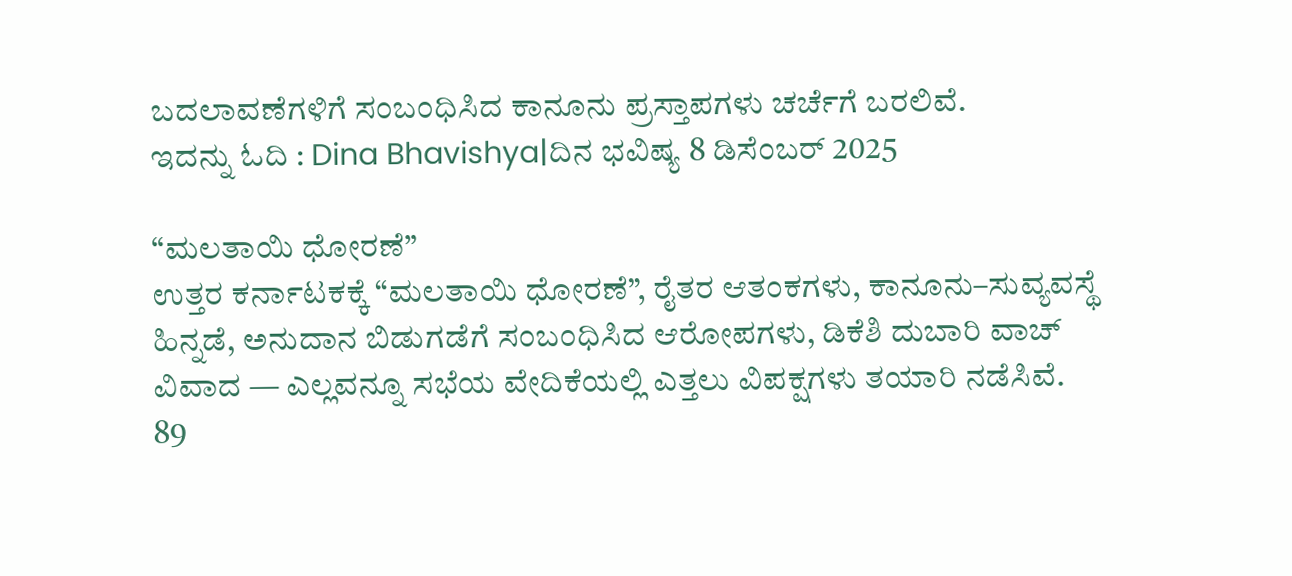ಬದಲಾವಣೆಗಳಿಗೆ ಸಂಬಂಧಿಸಿದ ಕಾನೂನು ಪ್ರಸ್ತಾಪಗಳು ಚರ್ಚೆಗೆ ಬರಲಿವೆ.
ಇದನ್ನು ಓದಿ : Dina Bhavishya|ದಿನ ಭವಿಷ್ಯ 8 ಡಿಸೆಂಬರ್ 2025

“ಮಲತಾಯಿ ಧೋರಣೆ”
ಉತ್ತರ ಕರ್ನಾಟಕಕ್ಕೆ “ಮಲತಾಯಿ ಧೋರಣೆ”, ರೈತರ ಆತಂಕಗಳು, ಕಾನೂನು–ಸುವ್ಯವಸ್ಥೆ ಹಿನ್ನಡೆ, ಅನುದಾನ ಬಿಡುಗಡೆಗೆ ಸಂಬಂಧಿಸಿದ ಆರೋಪಗಳು, ಡಿಕೆಶಿ ದುಬಾರಿ ವಾಚ್ ವಿವಾದ — ಎಲ್ಲವನ್ನೂ ಸಭೆಯ ವೇದಿಕೆಯಲ್ಲಿ ಎತ್ತಲು ವಿಪಕ್ಷಗಳು ತಯಾರಿ ನಡೆಸಿವೆ.
89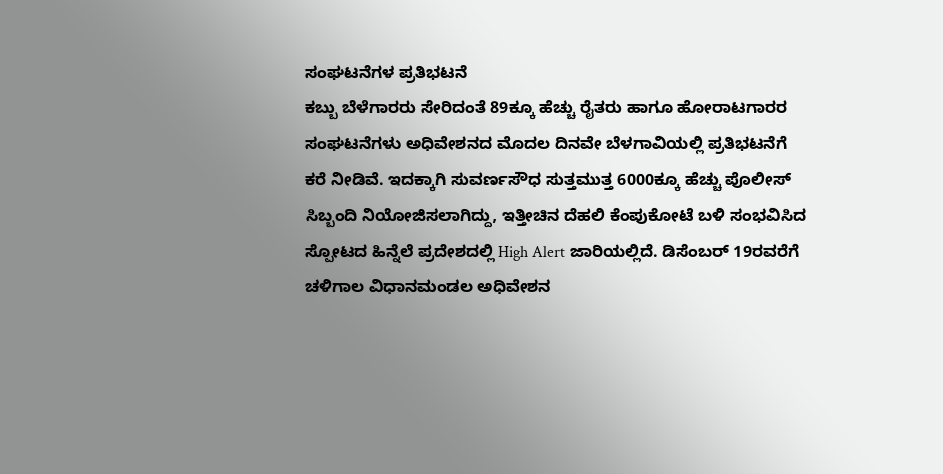ಸಂಘಟನೆಗಳ ಪ್ರತಿಭಟನೆ
ಕಬ್ಬು ಬೆಳೆಗಾರರು ಸೇರಿದಂತೆ 89ಕ್ಕೂ ಹೆಚ್ಚು ರೈತರು ಹಾಗೂ ಹೋರಾಟಗಾರರ ಸಂಘಟನೆಗಳು ಅಧಿವೇಶನದ ಮೊದಲ ದಿನವೇ ಬೆಳಗಾವಿಯಲ್ಲಿ ಪ್ರತಿಭಟನೆಗೆ ಕರೆ ನೀಡಿವೆ. ಇದಕ್ಕಾಗಿ ಸುವರ್ಣಸೌಧ ಸುತ್ತಮುತ್ತ 6000ಕ್ಕೂ ಹೆಚ್ಚು ಪೊಲೀಸ್ ಸಿಬ್ಬಂದಿ ನಿಯೋಜಿಸಲಾಗಿದ್ದು, ಇತ್ತೀಚಿನ ದೆಹಲಿ ಕೆಂಪುಕೋಟೆ ಬಳಿ ಸಂಭವಿಸಿದ ಸ್ಪೋಟದ ಹಿನ್ನೆಲೆ ಪ್ರದೇಶದಲ್ಲಿ High Alert ಜಾರಿಯಲ್ಲಿದೆ. ಡಿಸೆಂಬರ್ 19ರವರೆಗೆ ಚಳಿಗಾಲ ವಿಧಾನಮಂಡಲ ಅಧಿವೇಶನ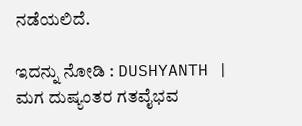ನಡೆಯಲಿದೆ.

ಇದನ್ನು ನೋಡಿ : DUSHYANTH | ಮಗ ದುಷ್ಯಂತರ ಗತವೈಭವ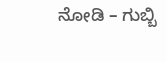ನೋಡಿ – ಗುಬ್ಬಿ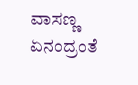ವಾಸಣ್ಣ ಏನಂದ್ರಂತೆ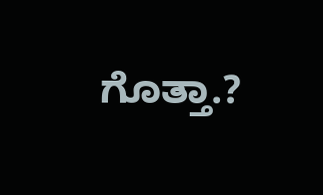ಗೊತ್ತಾ.?